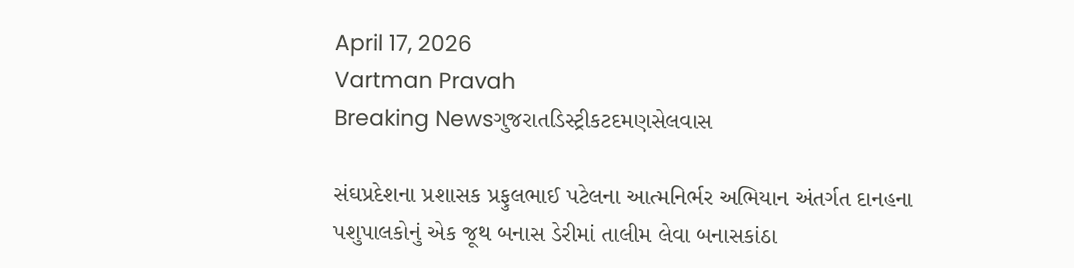April 17, 2026
Vartman Pravah
Breaking Newsગુજરાતડિસ્ટ્રીકટદમણસેલવાસ

સંઘપ્રદેશના પ્રશાસક પ્રફુલભાઈ પટેલના આત્‍મનિર્ભર અભિયાન અંતર્ગત દાનહના પશુપાલકોનું એક જૂથ બનાસ ડેરીમાં તાલીમ લેવા બનાસકાંઠા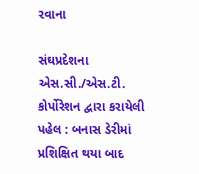રવાના

સંઘપ્રદેશના એસ.સી./એસ.ટી. કોર્પોરેશન દ્વારા કરાયેલી પહેલ : બનાસ ડેરીમાં પ્રશિક્ષિત થયા બાદ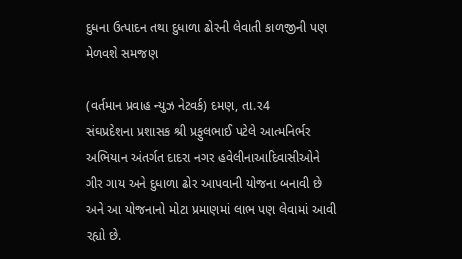દુધના ઉત્‍પાદન તથા દુધાળા ઢોરની લેવાતી કાળજીની પણ મેળવશે સમજણ

(વર્તમાન પ્રવાહ ન્‍યુઝ નેટવર્ક) દમણ, તા.ર4
સંઘપ્રદેશના પ્રશાસક શ્રી પ્રફુલભાઈ પટેલે આત્‍મનિર્ભર અભિયાન અંતર્ગત દાદરા નગર હવેલીનાઆદિવાસીઓને ગીર ગાય અને દુધાળા ઢોર આપવાની યોજના બનાવી છે અને આ યોજનાનો મોટા પ્રમાણમાં લાભ પણ લેવામાં આવી રહ્યો છે.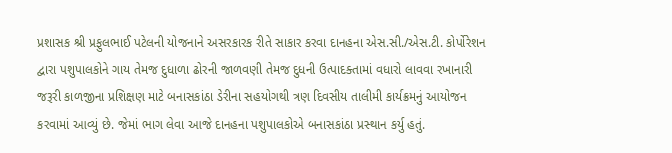પ્રશાસક શ્રી પ્રફુલભાઈ પટેલની યોજનાને અસરકારક રીતે સાકાર કરવા દાનહના એસ.સી./એસ.ટી. કોર્પોરેશન દ્વારા પશુપાલકોને ગાય તેમજ દુધાળા ઢોરની જાળવણી તેમજ દુધની ઉત્‍પાદક્‍તામાં વધારો લાવવા રખાનારી જરૂરી કાળજીના પ્રશિક્ષણ માટે બનાસકાંઠા ડેરીના સહયોગથી ત્રણ દિવસીય તાલીમી કાર્યક્રમનું આયોજન કરવામાં આવ્‍યું છે. જેમાં ભાગ લેવા આજે દાનહના પશુપાલકોએ બનાસકાંઠા પ્રસ્‍થાન કર્યુ હતું.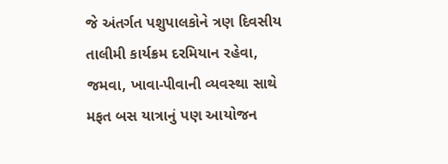જે અંતર્ગત પશુપાલકોને ત્રણ દિવસીય તાલીમી કાર્યક્રમ દરમિયાન રહેવા, જમવા, ખાવા-પીવાની વ્‍યવસ્‍થા સાથે મફત બસ યાત્રાનું પણ આયોજન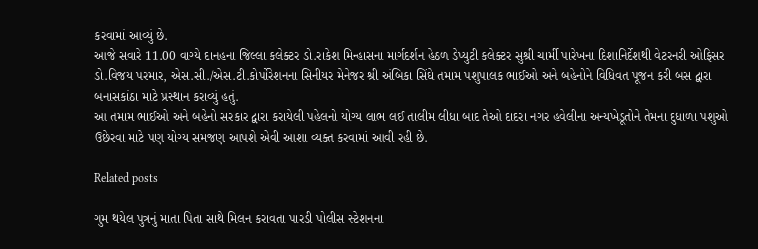કરવામાં આવ્‍યું છે.
આજે સવારે 11.00 વાગ્‍યે દાનહના જિલ્લા કલેક્‍ટર ડો.રાકેશ મિન્‍હાસના માર્ગદર્શન હેઠળ ડેપ્‍યુટી કલેક્‍ટર સુશ્રી ચાર્મી પારેખના દિશાનિર્દેશથી વેટરનરી ઓફિસર ડો.વિજય પરમાર, એસ.સી./એસ.ટી.કોર્પોરેશનના સિનીયર મેનેજર શ્રી અંબિકા સિંઘે તમામ પશુપાલક ભાઈઓ અને બહેનોને વિધિવત પૂજન કરી બસ દ્વારા બનાસકાંઠા માટે પ્રસ્‍થાન કરાવ્‍યું હતું.
આ તમામ ભાઈઓ અને બહેનો સરકાર દ્વારા કરાયેલી પહેલનો યોગ્‍ય લાભ લઈ તાલીમ લીધા બાદ તેઓ દાદરા નગર હવેલીના અન્‍યખેડૂતોને તેમના દુધાળા પશુઓ ઉછેરવા માટે પણ યોગ્‍ય સમજણ આપશે એવી આશા વ્‍યક્‍ત કરવામાં આવી રહી છે.

Related posts

ગુમ થયેલ પુત્રનું માતા પિતા સાથે મિલન કરાવતા પારડી પોલીસ સ્‍ટેશનના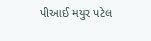પીઆઈ મયુર પટેલ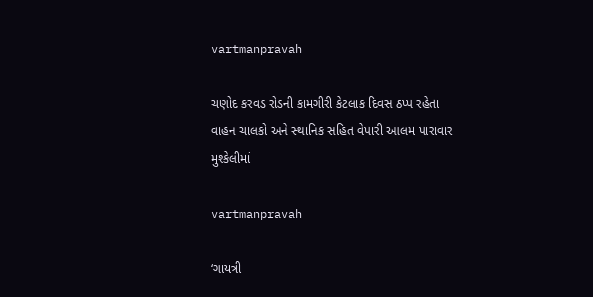vartmanpravah

ચણોદ કરવડ રોડની કામગીરી કેટલાક દિવસ ઠપ્‍પ રહેતા વાહન ચાલકો અને સ્‍થાનિક સહિત વેપારી આલમ પારાવાર મુશ્‍કેલીમાં

vartmanpravah

‘ગાયત્રી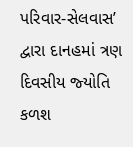પરિવાર-સેલવાસ’ દ્વારા દાનહમાં ત્રણ દિવસીય જ્‍યોતિ કળશ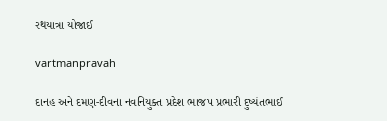રથયાત્રા યોજાઈ

vartmanpravah

દાનહ અને દમણ-દીવના નવનિયુક્‍ત પ્રદેશ ભાજપ પ્રભારી દુષ્‍યંતભાઈ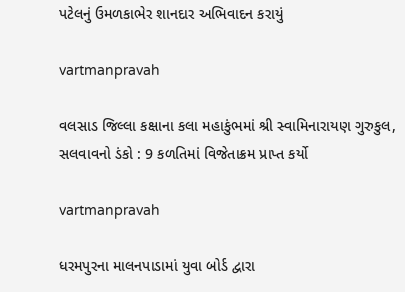પટેલનું ઉમળકાભેર શાનદાર અભિવાદન કરાયું

vartmanpravah

વલસાડ જિલ્લા કક્ષાના કલા મહાકુંભમાં શ્રી સ્‍વામિનારાયણ ગુરુકુલ, સલવાવનો ડંકો : 9 કળતિમાં વિજેતાક્રમ પ્રાપ્ત કર્યો

vartmanpravah

ધરમપુરના માલનપાડામાં યુવા બોર્ડ દ્વારા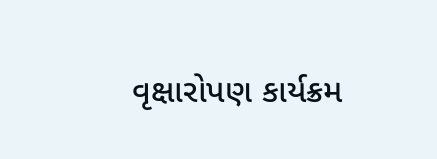વૃક્ષારોપણ કાર્યક્રમ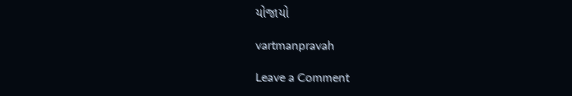યોજાયો

vartmanpravah

Leave a Comment